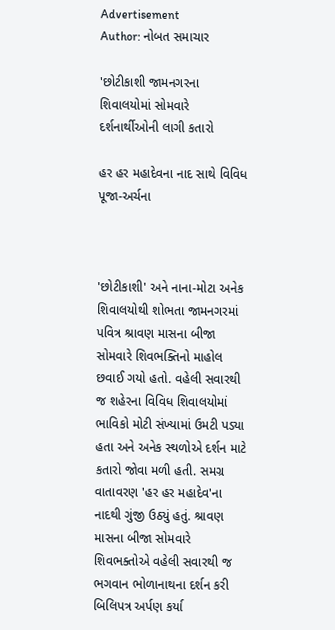Advertisement
Author: નોબત સમાચાર

'છોટીકાશી જામનગરના શિવાલયોમાં સોમવારે દર્શનાર્થીઓની લાગી કતારો

હર હર મહાદેવના નાદ સાથે વિવિધ પૂજા-અર્ચના



'છોટીકાશી' અને નાના-મોટા અનેક શિવાલયોથી શોભતા જામનગરમાં પવિત્ર શ્રાવણ માસના બીજા સોમવારે શિવભક્તિનો માહોલ છવાઈ ગયો હતો. વહેલી સવારથી જ શહેરના વિવિધ શિવાલયોમાં ભાવિકો મોટી સંખ્યામાં ઉમટી પડ્યા હતા અને અનેક સ્થળોએ દર્શન માટે કતારો જોવા મળી હતી. સમગ્ર વાતાવરણ 'હર હર મહાદેવ'ના નાદથી ગુંજી ઉઠ્યું હતું. શ્રાવણ માસના બીજા સોમવારે શિવભક્તોએ વહેલી સવારથી જ ભગવાન ભોળાનાથના દર્શન કરી બિલિપત્ર અર્પણ કર્યા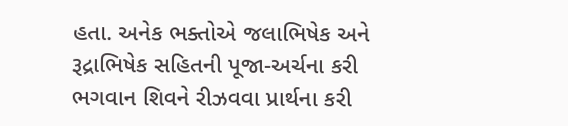હતા. અનેક ભક્તોએ જલાભિષેક અને રૂદ્રાભિષેક સહિતની પૂજા-અર્ચના કરી ભગવાન શિવને રીઝવવા પ્રાર્થના કરી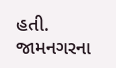હતી. જામનગરના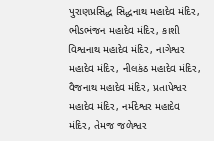પુરાણપ્રસિદ્ધ સિદ્ધનાથ મહાદેવ મંદિર, ભીડભંજન મહાદેવ મંદિર, કાશી વિશ્વનાથ મહાદેવ મંદિર, નાગેશ્વર મહાદેવ મંદિર, નીલકંઠ મહાદેવ મંદિર, વૈજનાથ મહાદેવ મંદિર, પ્રતાપેશ્વર મહાદેવ મંદિર, નર્મદેશ્વર મહાદેવ મંદિર, તેમજ જળેશ્વર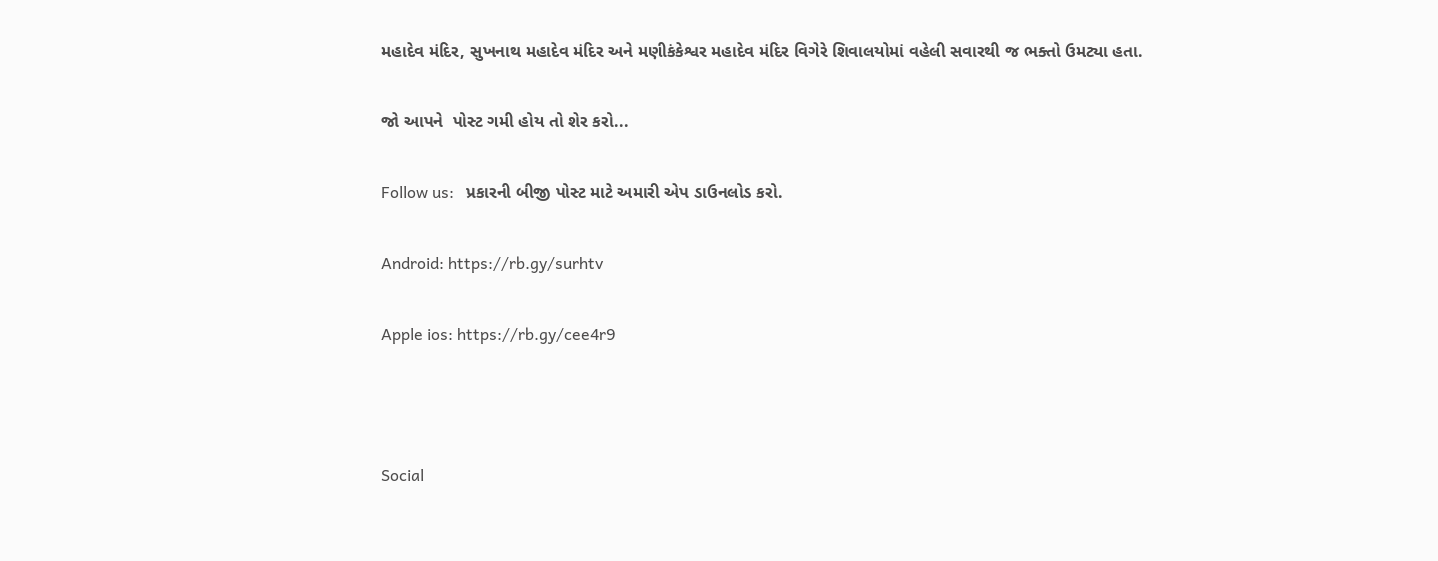મહાદેવ મંદિર, સુખનાથ મહાદેવ મંદિર અને મણીકંકેશ્વર મહાદેવ મંદિર વિગેરે શિવાલયોમાં વહેલી સવારથી જ ભક્તો ઉમટ્યા હતા.

જો આપને  પોસ્ટ ગમી હોય તો શેર કરો...

Follow us:   પ્રકારની બીજી પોસ્ટ માટે અમારી એપ ડાઉનલોડ કરો.

Android: https://rb.gy/surhtv

Apple ios: https://rb.gy/cee4r9



Social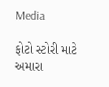Media

ફોટો સ્ટોરી માટે અમારા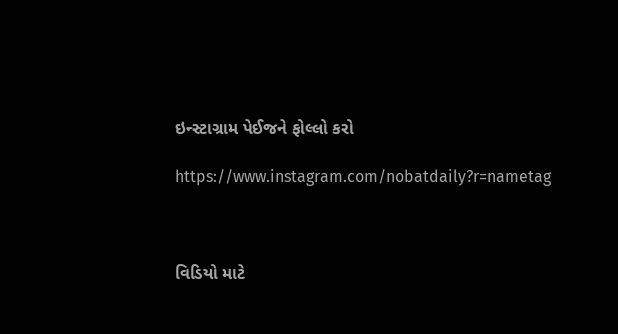ઇન્સ્ટાગ્રામ પેઈજને ફોલ્લો કરો

https://www.instagram.com/nobatdaily?r=nametag



વિડિયો માટે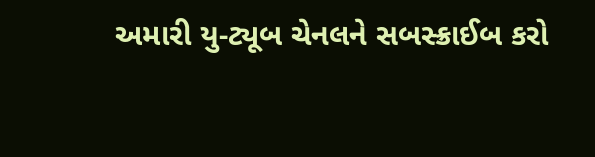અમારી યુ-ટ્યૂબ ચેનલને સબસ્ક્રાઈબ કરો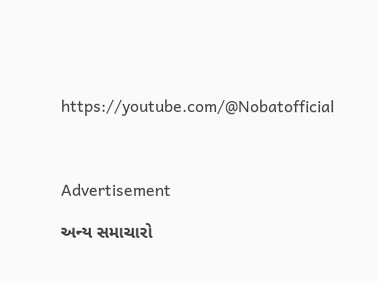https://youtube.com/@Nobatofficial



Advertisement

અન્ય સમાચારો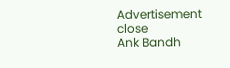Advertisement
close
Ank Bandh